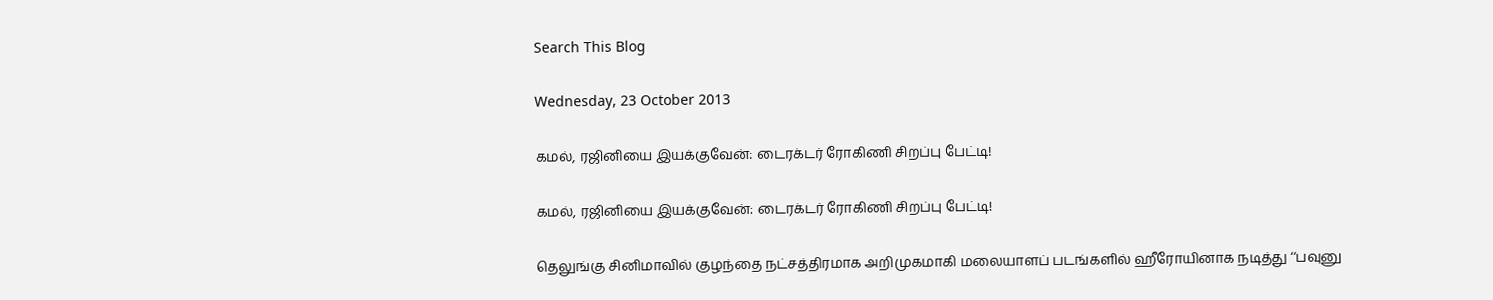Search This Blog

Wednesday, 23 October 2013

கமல், ரஜினியை இயக்குவேன்: டைரக்டர் ரோகிணி சிறப்பு பேட்டி!

கமல், ரஜினியை இயக்குவேன்: டைரக்டர் ரோகிணி சிறப்பு பேட்டி!

தெலுங்கு சினிமாவில் குழந்தை நட்சத்திரமாக அறிமுகமாகி மலையாளப் படங்களில் ஹீரோயினாக நடித்து ‘‘பவுனு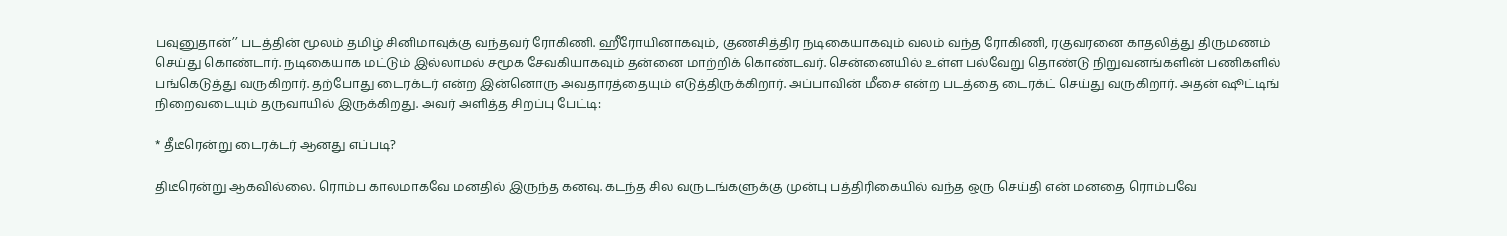பவுனுதான்’’ படத்தின் மூலம் தமிழ் சினிமாவுக்கு வந்தவர் ரோகிணி. ஹீரோயினாகவும், குணசித்திர நடிகையாகவும் வலம் வந்த ரோகிணி, ரகுவரனை காதலித்து திருமணம் செய்து கொண்டார். நடிகையாக மட்டும் இல்லாமல் சமூக சேவகியாகவும் தன்னை மாற்றிக் கொண்டவர். சென்னையில் உள்ள பல்வேறு தொண்டு நிறுவனங்களின் பணிகளில் பங்கெடுத்து வருகிறார். தற்போது டைரக்டர் என்ற இன்னொரு அவதாரத்தையும் எடுத்திருக்கிறார். அப்பாவின் மீசை என்ற படத்தை டைரக்ட் செய்து வருகிறார். அதன் ஷூட்டிங் நிறைவடையும் தருவாயில் இருக்கிறது. அவர் அளித்த சிறப்பு பேட்டி:

* தீடீரென்று டைரக்டர் ஆனது எப்படி?

திடீரென்று ஆகவில்லை. ரொம்ப காலமாகவே மனதில் இருந்த கனவு. கடந்த சில வருடங்களுக்கு முன்பு பத்திரிகையில் வந்த ஒரு செய்தி என் மனதை ரொம்பவே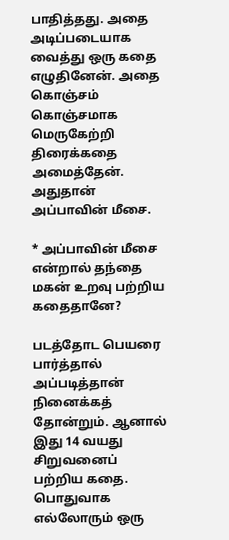பாதித்தது. அதை அடிப்படையாக வைத்து ஒரு கதை எழுதினேன். அதை கொஞ்சம் கொஞ்சமாக மெருகேற்றி திரைக்கதை அமைத்தேன். அதுதான் அப்பாவின் மீசை.

* அப்பாவின் மீசை என்றால் தந்தை மகன் உறவு பற்றிய கதைதானே?

படத்தோட பெயரை பார்த்தால் அப்படித்தான் நினைக்கத் தோன்றும். ஆனால் இது 14 வயது சிறுவனைப் பற்றிய கதை. பொதுவாக எல்லோரும் ஒரு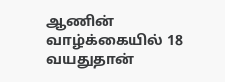ஆணின் வாழ்க்கையில் 18 வயதுதான்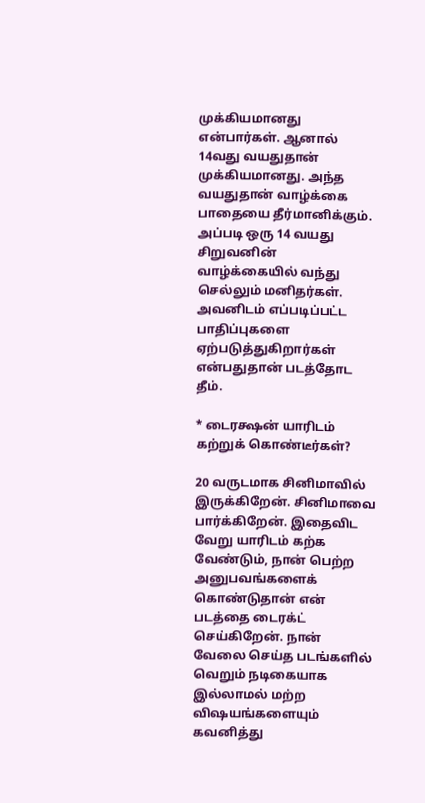முக்கியமானது என்பார்கள். ஆனால் 14வது வயதுதான் முக்கியமானது. அந்த வயதுதான் வாழ்க்கை பாதையை தீர்மானிக்கும். அப்படி ஒரு 14 வயது சிறுவனின் வாழ்க்கையில் வந்து செல்லும் மனிதர்கள். அவனிடம் எப்படிப்பட்ட பாதிப்புகளை ஏற்படுத்துகிறார்கள் என்பதுதான் படத்தோட தீம்.

* டைரக்ஷன் யாரிடம் கற்றுக் கொண்டீர்கள்?

20 வருடமாக சினிமாவில் இருக்கிறேன். சினிமாவை பார்க்கிறேன். இதைவிட வேறு யாரிடம் கற்க வேண்டும், நான் பெற்ற அனுபவங்களைக் கொண்டுதான் என் படத்தை டைரக்ட் செய்கிறேன். நான் வேலை செய்த படங்களில் வெறும் நடிகையாக இல்லாமல் மற்ற விஷயங்களையும் கவனித்து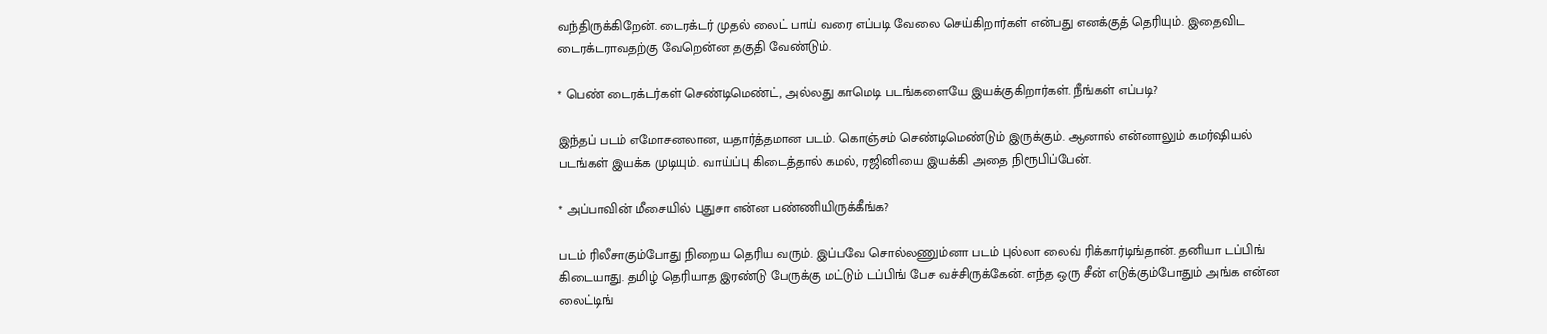வந்திருக்கிறேன். டைரக்டர் முதல் லைட் பாய் வரை எப்படி வேலை செய்கிறார்கள் என்பது எனக்குத் தெரியும். இதைவிட டைரக்டராவதற்கு வேறென்ன தகுதி வேண்டும்.

* பெண் டைரக்டர்கள் செண்டிமெண்ட், அல்லது காமெடி படங்களையே இயக்குகிறார்கள். நீங்கள் எப்படி?

இந்தப் படம் எமோசனலான, யதார்த்தமான படம். கொஞ்சம் செண்டிமெண்டும் இருக்கும். ஆனால் என்னாலும் கமர்ஷியல் படங்கள் இயக்க முடியும். வாய்ப்பு கிடைத்தால் கமல், ரஜினியை இயக்கி அதை நிரூபிப்பேன்.

* அப்பாவின் மீசையில் புதுசா என்ன பண்ணியிருக்கீங்க?

படம் ரிலீசாகும்போது நிறைய தெரிய வரும். இப்பவே சொல்லணும்னா படம் புல்லா லைவ் ரிக்கார்டிங்தான். தனியா டப்பிங் கிடையாது. தமிழ் தெரியாத இரண்டு பேருக்கு மட்டும் டப்பிங் பேச வச்சிருக்கேன். எந்த ஒரு சீன் எடுக்கும்போதும் அங்க என்ன லைட்டிங்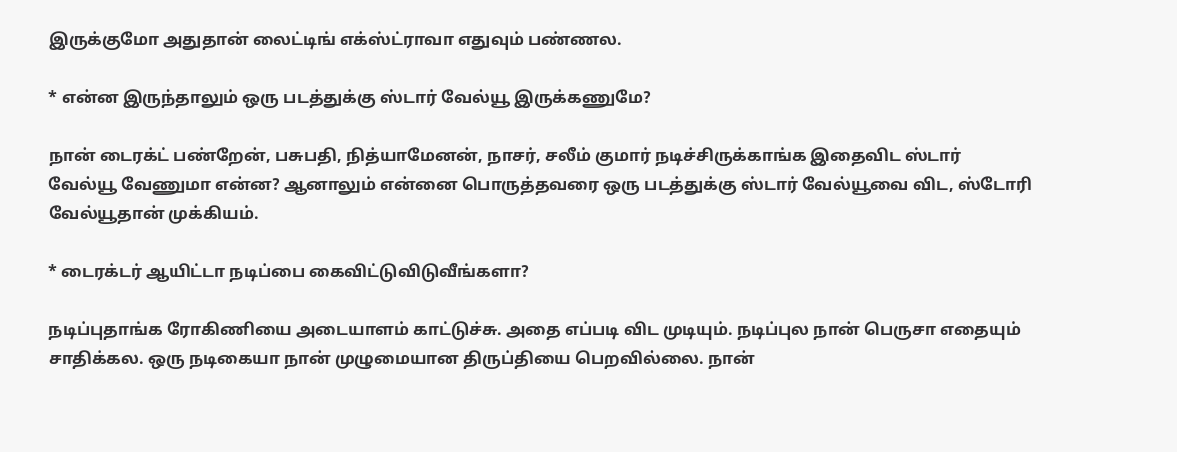இருக்குமோ அதுதான் லைட்டிங் எக்ஸ்ட்ராவா எதுவும் பண்ணல.

* என்ன இருந்தாலும் ஒரு படத்துக்கு ஸ்டார் வேல்யூ இருக்கணுமே?

நான் டைரக்ட் பண்றேன், பசுபதி, நித்யாமேனன், நாசர், சலீம் குமார் நடிச்சிருக்காங்க இதைவிட ஸ்டார் வேல்யூ வேணுமா என்ன? ஆனாலும் என்னை பொருத்தவரை ஒரு படத்துக்கு ஸ்டார் வேல்யூவை விட, ஸ்டோரி வேல்யூதான் முக்கியம்.

* டைரக்டர் ஆயிட்டா நடிப்பை கைவிட்டுவிடுவீங்களா?

நடிப்புதாங்க ரோகிணியை அடையாளம் காட்டுச்சு. அதை எப்படி விட முடியும். நடிப்புல நான் பெருசா எதையும் சாதிக்கல. ஒரு நடிகையா நான் முழுமையான திருப்தியை பெறவில்லை. நான்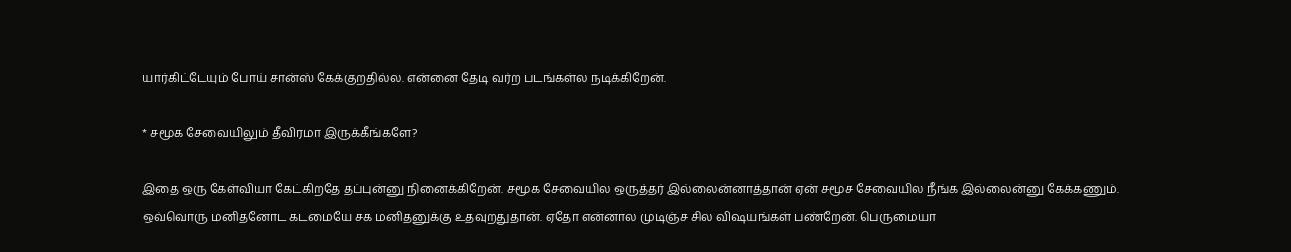யார்கிட்டேயும் போய் சான்ஸ் கேக்குறதில்ல. என்னை தேடி வர்ற படங்கள்ல நடிக்கிறேன்.

* சமூக சேவையிலும் தீவிரமா இருக்கீங்களே?

இதை ஒரு கேள்வியா கேட்கிறதே தப்புன்னு நினைக்கிறேன். சமூக சேவையில ஒருத்தர் இல்லைன்னாத்தான் ஏன் சமூச சேவையில நீங்க இல்லைன்னு கேக்கணும். ஒவ்வொரு மனிதனோட கடமையே சக மனிதனுக்கு உதவுறதுதான். ஏதோ என்னால முடிஞ்ச சில விஷயங்கள் பண்றேன். பெருமையா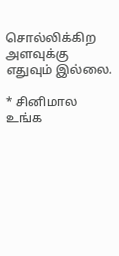சொல்லிக்கிற அளவுக்கு எதுவும் இல்லை.

* சினிமால உங்க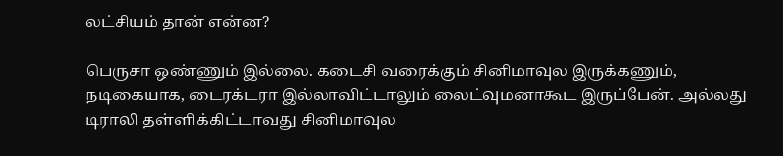லட்சியம் தான் என்ன?

பெருசா ஒண்ணும் இல்லை. கடைசி வரைக்கும் சினிமாவுல இருக்கணும், நடிகையாக, டைரக்டரா இல்லாவிட்டாலும் லைட்வுமனாகூட இருப்பேன். அல்லது டிராலி தள்ளிக்கிட்டாவது சினிமாவுல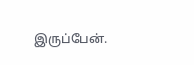இருப்பேன்.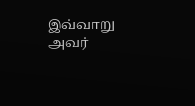இவ்வாறு அவர்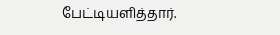பேட்டியளித்தார்.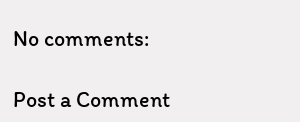No comments:

Post a Comment